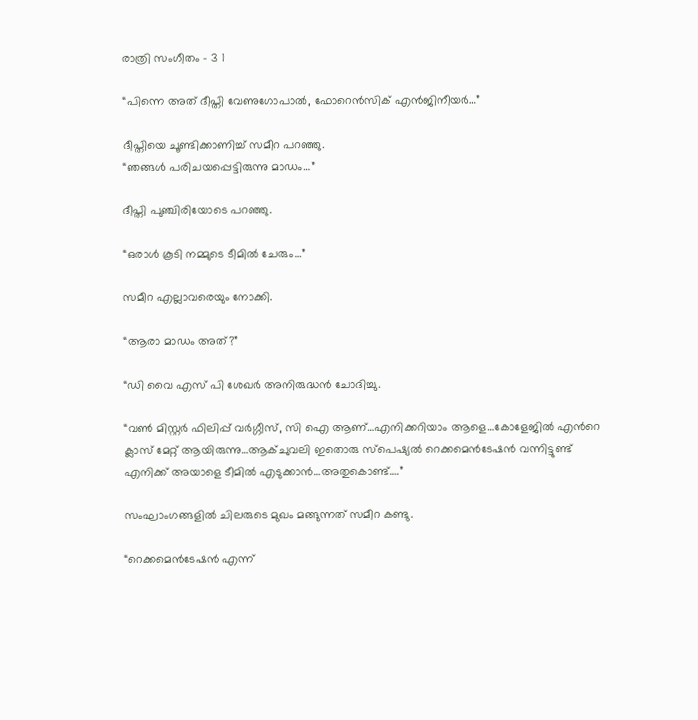രാത്രി സംഗീതം – 3 1

“പിന്നെ അത് ദീപ്തി വേണുഗോപാല്‍, ഫോറെന്‍സിക് എന്‍ജിനീയര്‍…”

ദീപ്തിയെ ചൂണ്ടിക്കാണിച്ച് സമീറ പറഞ്ഞു.
“ഞങ്ങള്‍ പരിചയപ്പെട്ടിരുന്നു മാഡം…”

ദീപ്തി പുഞ്ചിരിയോടെ പറഞ്ഞു.

“ഒരാള്‍ കൂടി നമ്മുടെ ടീമില്‍ ചേരും…”

സമീറ എല്ലാവരെയും നോക്കി.

“ആരാ മാഡം അത്?”

“ഡി വൈ എസ് പി ശേഖര്‍ അനിരുദ്ധന്‍ ചോദിച്ചു.

“വണ്‍ മിസ്റ്റര്‍ ഫിലിപ്പ് വര്‍ഗ്ഗീസ്, സി ഐ ആണ്…എനിക്കറിയാം ആളെ…കോളേജില്‍ എന്‍റെ ക്ലാസ് മേറ്റ് ആയിരുന്നു…ആക്ചുവലി ഇതൊരു സ്പെഷ്യല്‍ റെക്കമെന്‍ടേഷന്‍ വന്നിട്ടുണ്ട് എനിക്ക് അയാളെ ടീമില്‍ എടുക്കാന്‍…അതുകൊണ്ട്….”

സംഘാംഗങ്ങളില്‍ ചിലരുടെ മുഖം മങ്ങുന്നത് സമീറ കണ്ടു.

“റെക്കമെന്‍ടേഷന്‍ എന്ന്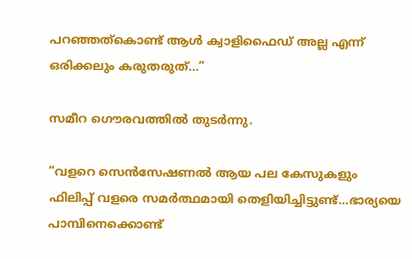പറഞ്ഞത്കൊണ്ട് ആള്‍ ക്വാളിഫൈഡ് അല്ല എന്ന് ഒരിക്കലും കരുതരുത്…”

സമീറ ഗൌരവത്തില്‍ തുടര്‍ന്നു.

“വളറെ സെന്‍സേഷണല്‍ ആയ പല കേസുകളും ഫിലിപ്പ് വളരെ സമര്‍ത്ഥമായി തെളിയിച്ചിട്ടുണ്ട്…ഭാര്യയെ പാമ്പിനെക്കൊണ്ട്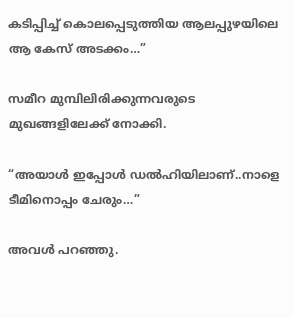കടിപ്പിച്ച് കൊലപ്പെടുത്തിയ ആലപ്പുഴയിലെ ആ കേസ് അടക്കം…”

സമീറ മുമ്പിലിരിക്കുന്നവരുടെ മുഖങ്ങളിലേക്ക് നോക്കി.

“അയാള്‍ ഇപ്പോള്‍ ഡല്‍ഹിയിലാണ്..നാളെ ടീമിനൊപ്പം ചേരും…”

അവള്‍ പറഞ്ഞു.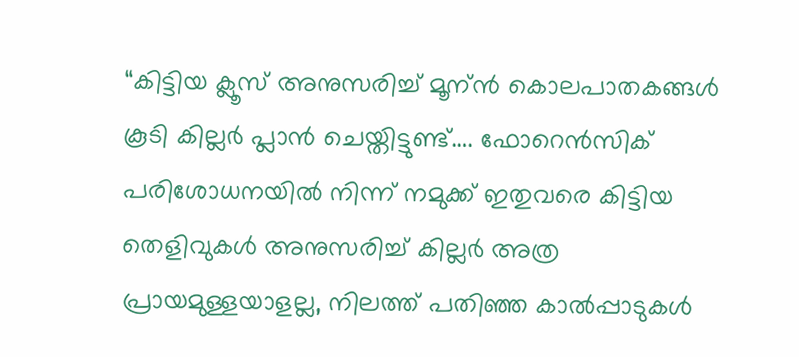“കിട്ടിയ ക്ലൂസ് അനുസരിച്ച് മൂന്ന്‍ കൊലപാതകങ്ങള്‍ കൂടി കില്ലര്‍ പ്ലാന്‍ ചെയ്തിട്ടുണ്ട്…. ഫോറെന്‍സിക് പരിശോധനയില്‍ നിന്ന് നമുക്ക് ഇതുവരെ കിട്ടിയ തെളിവുകള്‍ അനുസരിച്ച് കില്ലര്‍ അത്ര പ്രായമുള്ളയാളല്ല, നിലത്ത് പതിഞ്ഞ കാല്‍പ്പാടുകള്‍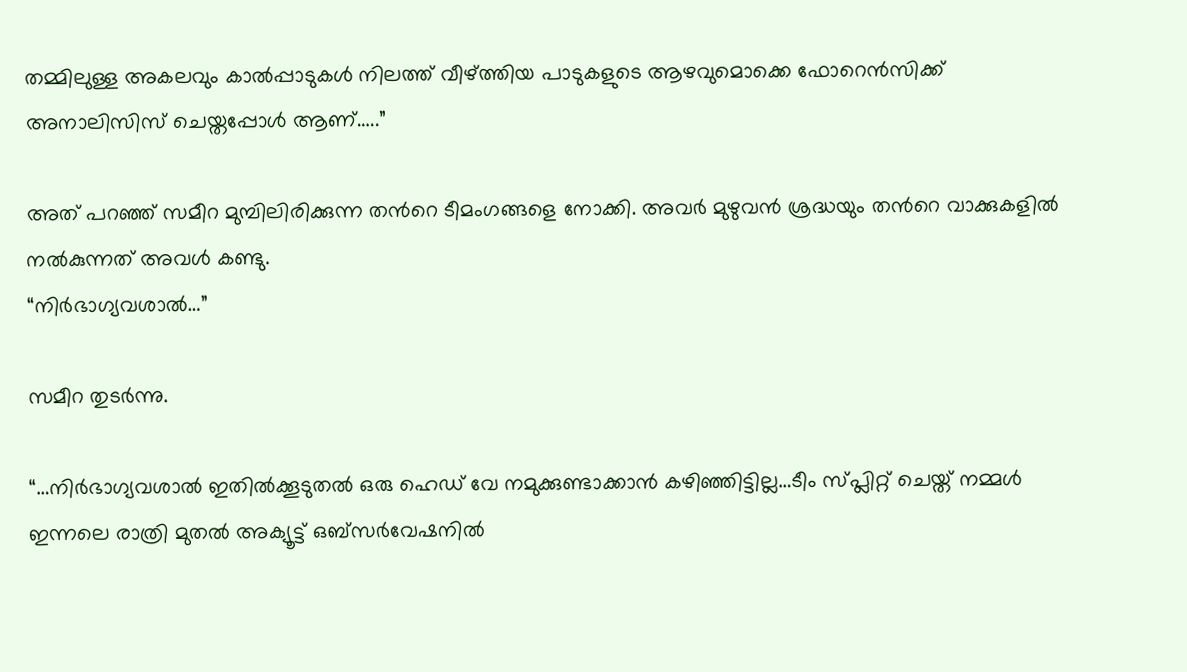തമ്മിലുള്ള അകലവും കാല്‍പ്പാടുകള്‍ നിലത്ത് വീഴ്ത്തിയ പാടുകളുടെ ആഴവുമൊക്കെ ഫോറെന്‍സിക്ക് അനാലിസിസ് ചെയ്തപ്പോള്‍ ആണ്…..”

അത് പറഞ്ഞ് സമീറ മുമ്പിലിരിക്കുന്ന തന്‍റെ ടീമംഗങ്ങളെ നോക്കി. അവര്‍ മുഴുവന്‍ ശ്രദ്ധയും തന്‍റെ വാക്കുകളില്‍ നല്‍കുന്നത് അവള്‍ കണ്ടു.
“നിര്‍ഭാഗ്യവശാല്‍…”

സമീറ തുടര്‍ന്നു.

“…നിര്‍ഭാഗ്യവശാല്‍ ഇതില്‍ക്കൂടുതല്‍ ഒരു ഹെഡ് വേ നമുക്കുണ്ടാക്കാന്‍ കഴിഞ്ഞിട്ടില്ല…ടീം സ്പ്ലിറ്റ് ചെയ്ത് നമ്മള്‍ ഇന്നലെ രാത്രി മുതല്‍ അക്യൂട്ട് ഒബ്സര്‍വേഷനില്‍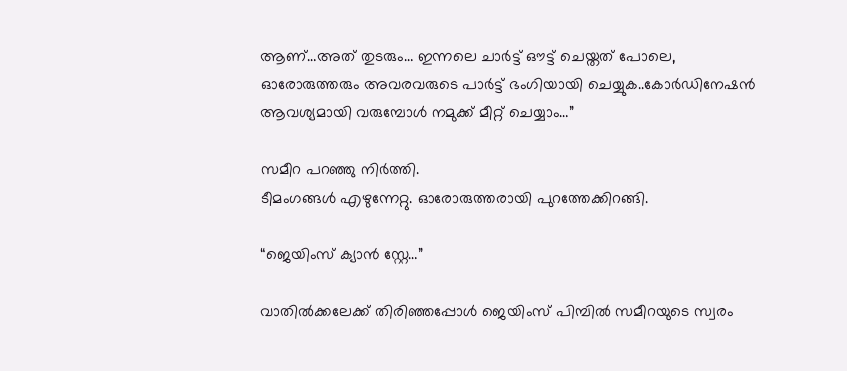ആണ്…അത് തുടരും… ഇന്നലെ ചാര്‍ട്ട് ഔട്ട്‌ ചെയ്തത് പോലെ, ഓരോരുത്തരും അവരവരുടെ പാര്‍ട്ട് ഭംഗിയായി ചെയ്യുക..കോര്‍ഡിനേഷന്‍ ആവശ്യമായി വരുമ്പോള്‍ നമുക്ക് മീറ്റ്‌ ചെയ്യാം…”

സമീറ പറഞ്ഞു നിര്‍ത്തി.
ടീമംഗങ്ങള്‍ എഴുന്നേറ്റു. ഓരോരുത്തരായി പുറത്തേക്കിറങ്ങി.

“ജെയിംസ് ക്യാന്‍ സ്റ്റേ…”

വാതില്‍ക്കലേക്ക് തിരിഞ്ഞപ്പോള്‍ ജെയിംസ് പിമ്പില്‍ സമീറയുടെ സ്വരം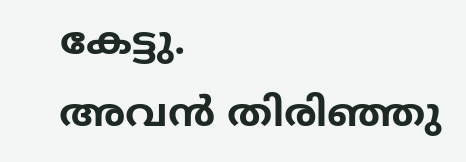കേട്ടു.
അവന്‍ തിരിഞ്ഞു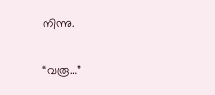നിന്നു.

“വരൂ…”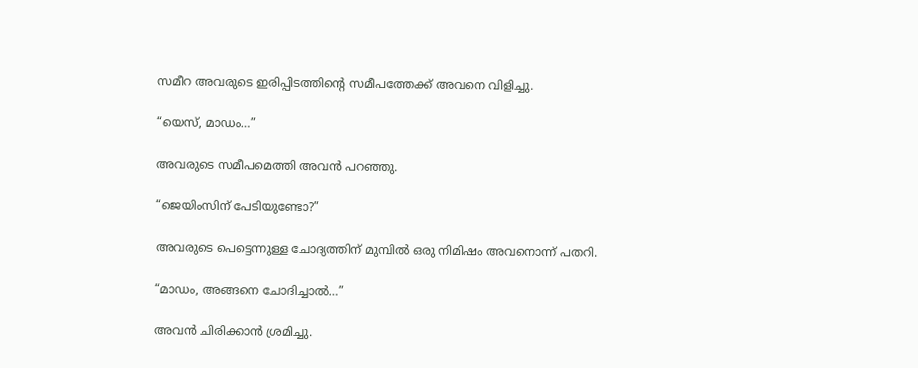സമീറ അവരുടെ ഇരിപ്പിടത്തിന്‍റെ സമീപത്തേക്ക് അവനെ വിളിച്ചു.

“യെസ്, മാഡം…”

അവരുടെ സമീപമെത്തി അവന്‍ പറഞ്ഞു.

“ജെയിംസിന് പേടിയുണ്ടോ?”

അവരുടെ പെട്ടെന്നുള്ള ചോദ്യത്തിന് മുമ്പില്‍ ഒരു നിമിഷം അവനൊന്ന് പതറി.

“മാഡം, അങ്ങനെ ചോദിച്ചാല്‍…”

അവന്‍ ചിരിക്കാന്‍ ശ്രമിച്ചു.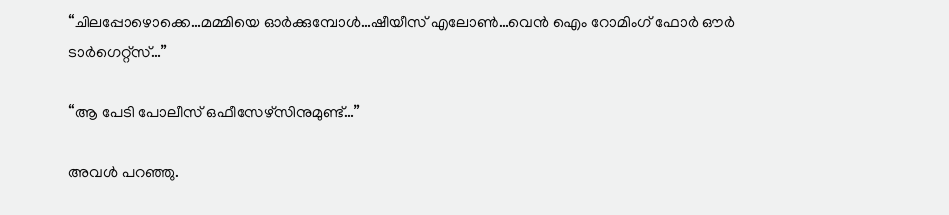“ചിലപ്പോഴൊക്കെ…മമ്മിയെ ഓര്‍ക്കുമ്പോള്‍…ഷീയീസ് എലോണ്‍…വെന്‍ ഐം റോമിംഗ് ഫോര്‍ ഔര്‍ ടാര്‍ഗെറ്റ്സ്…”

“ആ പേടി പോലീസ് ഒഫീസേഴ്സിനുമുണ്ട്…”

അവള്‍ പറഞ്ഞു.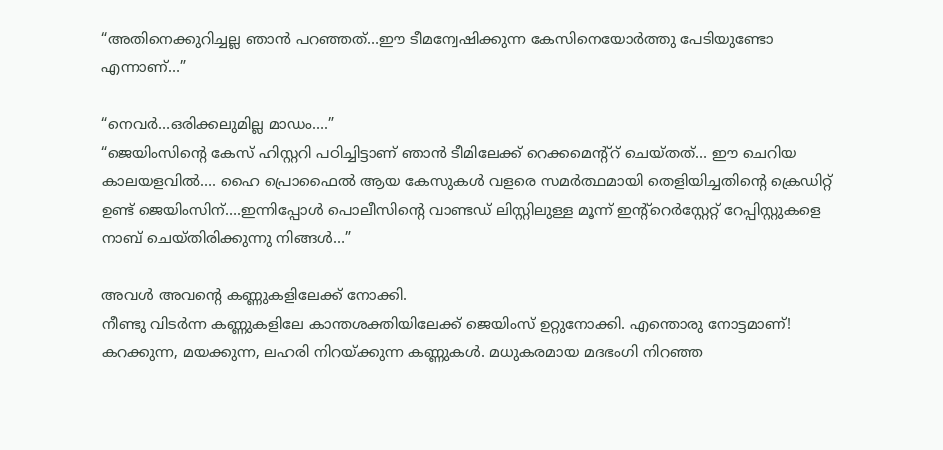“അതിനെക്കുറിച്ചല്ല ഞാന്‍ പറഞ്ഞത്…ഈ ടീമന്വേഷിക്കുന്ന കേസിനെയോര്‍ത്തു പേടിയുണ്ടോ എന്നാണ്…”

“നെവര്‍…ഒരിക്കലുമില്ല മാഡം….”
“ജെയിംസിന്റെ കേസ് ഹിസ്റ്ററി പഠിച്ചിട്ടാണ് ഞാന്‍ ടീമിലേക്ക് റെക്കമെന്‍റ്റ് ചെയ്തത്… ഈ ചെറിയ കാലയളവില്‍…. ഹൈ പ്രൊഫൈല്‍ ആയ കേസുകള്‍ വളരെ സമര്‍ത്ഥമായി തെളിയിച്ചതിന്റെ ക്രെഡിറ്റ് ഉണ്ട് ജെയിംസിന്….ഇന്നിപ്പോള്‍ പൊലീസിന്‍റെ വാണ്ടഡ് ലിസ്റ്റിലുള്ള മൂന്ന്‍ ഇന്‍റ്റെര്‍സ്റ്റേറ്റ് റേപ്പിസ്റ്റുകളെ നാബ് ചെയ്തിരിക്കുന്നു നിങ്ങള്‍…”

അവള്‍ അവന്‍റെ കണ്ണുകളിലേക്ക് നോക്കി.
നീണ്ടു വിടര്‍ന്ന കണ്ണുകളിലേ കാന്തശക്തിയിലേക്ക്‌ ജെയിംസ് ഉറ്റുനോക്കി. എന്തൊരു നോട്ടമാണ്! കറക്കുന്ന, മയക്കുന്ന, ലഹരി നിറയ്ക്കുന്ന കണ്ണുകള്‍. മധുകരമായ മദഭംഗി നിറഞ്ഞ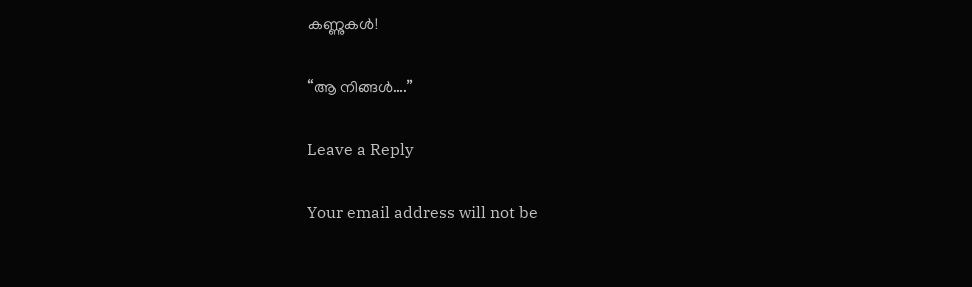കണ്ണുകള്‍!

“ആ നിങ്ങള്‍….”

Leave a Reply

Your email address will not be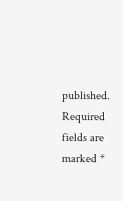published. Required fields are marked *